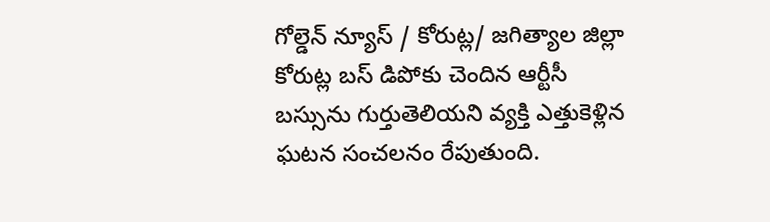గోల్డెన్ న్యూస్ / కోరుట్ల/ జగిత్యాల జిల్లా కోరుట్ల బస్ డిపోకు చెందిన ఆర్టీసీ బస్సును గుర్తుతెలియని వ్యక్తి ఎత్తుకెళ్లిన ఘటన సంచలనం రేపుతుంది.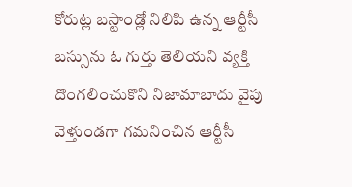కోరుట్ల బస్టాండ్లో నిలిపి ఉన్న ఆర్టీసీ బస్సును ఓ గుర్తు తెలియని వ్యక్తి దొంగలించుకొని నిజామాబాదు వైపు వెళ్తుండగా గమనించిన ఆర్టీసీ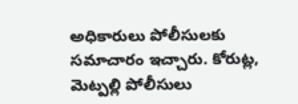అధికారులు పోలీసులకు సమాచారం ఇచ్చారు. కోరుట్ల, మెట్పల్లి పోలీసులు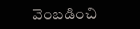వెంబడించి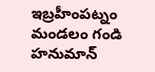ఇబ్రహీంపట్నం మండలం గండి హనుమాన్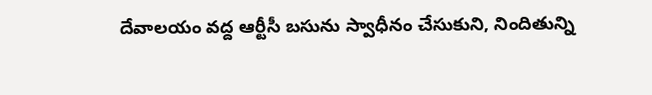దేవాలయం వద్ద ఆర్టీసీ బసును స్వాధీనం చేసుకుని, నిందితున్ని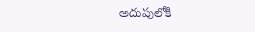అదుపులోకి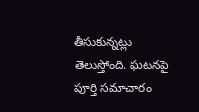తీసుకున్నట్లు తెలుస్తోంది. ఘటనపై పూర్తి సమాచారం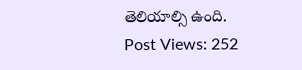తెలియాల్సి ఉంది.
Post Views: 252